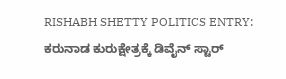RISHABH SHETTY POLITICS ENTRY: ಕರುನಾಡ ಕುರುಕ್ಷೇತ್ರಕ್ಕೆ ಡಿವೈನ್ ಸ್ಟಾರ್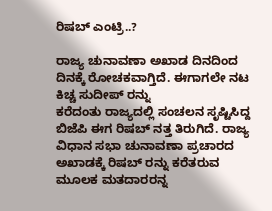ರಿಷಬ್ ಎಂಟ್ರಿ..?

ರಾಜ್ಯ ಚುನಾವಣಾ ಅಖಾಡ ದಿನದಿಂದ ದಿನಕ್ಕೆ ರೋಚಕವಾಗ್ತಿದೆ. ಈಗಾಗಲೇ ನಟ ಕಿಚ್ಚ ಸುದೀಪ್ ರನ್ನು
ಕರೆದಂತು ರಾಜ್ಯದಲ್ಲಿ ಸಂಚಲನ ಸೃಷ್ಟಿಸಿದ್ದ ಬಿಜೆಪಿ ಈಗ ರಿಷಬ್ ನತ್ತ ತಿರುಗಿದೆ. ರಾಜ್ಯ ವಿಧಾನ ಸಭಾ ಚುನಾವಣಾ ಪ್ರಚಾರದ ಅಖಾಡಕ್ಕೆ ರಿಷಬ್ ರನ್ನು ಕರೆತರುವ ಮೂಲಕ ಮತದಾರರನ್ನ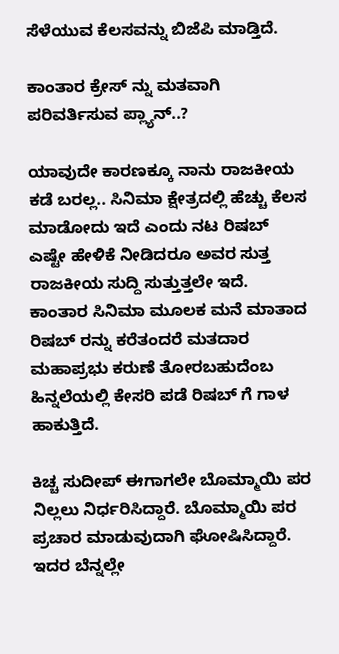ಸೆಳೆಯುವ ಕೆಲಸವನ್ನು ಬಿಜೆಪಿ ಮಾಡ್ತಿದೆ.

ಕಾಂತಾರ ಕ್ರೇಸ್ ನ್ನು ಮತವಾಗಿ ಪರಿವರ್ತಿಸುವ ಪ್ಲ್ಯಾನ್..?

ಯಾವುದೇ ಕಾರಣಕ್ಕೂ ನಾನು ರಾಜಕೀಯ ಕಡೆ ಬರಲ್ಲ.. ಸಿನಿಮಾ ಕ್ಷೇತ್ರದಲ್ಲಿ ಹೆಚ್ಚು ಕೆಲಸ ಮಾಡೋದು ಇದೆ ಎಂದು ನಟ ರಿಷಬ್ ಎಷ್ಟೇ ಹೇಳಿಕೆ ನೀಡಿದರೂ ಅವರ ಸುತ್ತ ರಾಜಕೀಯ ಸುದ್ದಿ ಸುತ್ತುತ್ತಲೇ ಇದೆ. ಕಾಂತಾರ ಸಿನಿಮಾ ಮೂಲಕ ಮನೆ ಮಾತಾದ ರಿಷಬ್ ರನ್ನು ಕರೆತಂದರೆ ಮತದಾರ ಮಹಾಪ್ರಭು ಕರುಣೆ ತೋರಬಹುದೆಂಬ ಹಿನ್ನಲೆಯಲ್ಲಿ ಕೇಸರಿ ಪಡೆ ರಿಷಬ್ ಗೆ ಗಾಳ ಹಾಕುತ್ತಿದೆ.

ಕಿಚ್ಚ ಸುದೀಪ್‌ ಈಗಾಗಲೇ ಬೊಮ್ಮಾಯಿ ಪರ ನಿಲ್ಲಲು ನಿರ್ಧರಿಸಿದ್ದಾರೆ. ಬೊಮ್ಮಾಯಿ ಪರ ಪ್ರಚಾರ ಮಾಡುವುದಾಗಿ ಘೋಷಿಸಿದ್ದಾರೆ. ಇದರ ಬೆನ್ನಲ್ಲೇ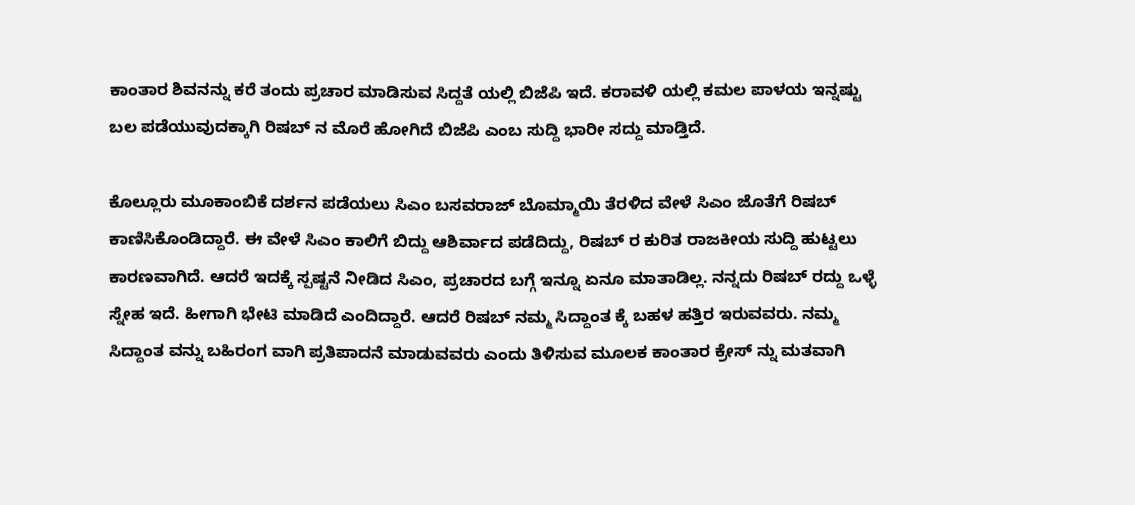ಕಾಂತಾರ ಶಿವನನ್ನು ಕರೆ ತಂದು ಪ್ರಚಾರ ಮಾಡಿಸುವ ಸಿದ್ದತೆ ಯಲ್ಲಿ ಬಿಜೆಪಿ ಇದೆ. ಕರಾವಳಿ ಯಲ್ಲಿ ಕಮಲ ಪಾಳಯ ಇನ್ನಷ್ಟು ಬಲ ಪಡೆಯುವುದಕ್ಕಾಗಿ ರಿಷಬ್ ನ ಮೊರೆ ಹೋಗಿದೆ ಬಿಜೆಪಿ ಎಂಬ ಸುದ್ದಿ ಭಾರೀ ಸದ್ದು ಮಾಡ್ತಿದೆ.

ಕೊಲ್ಲೂರು ಮೂಕಾಂಬಿಕೆ ದರ್ಶನ ಪಡೆಯಲು ಸಿಎಂ ಬಸವರಾಜ್ ಬೊಮ್ಮಾಯಿ ತೆರಳಿದ ವೇಳೆ ಸಿಎಂ ಜೊತೆಗೆ ರಿಷಬ್ ಕಾಣಿಸಿಕೊಂಡಿದ್ದಾರೆ. ಈ ವೇಳೆ ಸಿಎಂ ಕಾಲಿಗೆ ಬಿದ್ದು ಆಶಿರ್ವಾದ ಪಡೆದಿದ್ದು, ರಿಷಬ್ ರ ಕುರಿತ ರಾಜಕೀಯ ಸುದ್ದಿ ಹುಟ್ಟಲು ಕಾರಣವಾಗಿದೆ. ಆದರೆ ಇದಕ್ಕೆ ಸ್ಪಷ್ಟನೆ ನೀಡಿದ ಸಿಎಂ, ಪ್ರಚಾರದ ಬಗ್ಗೆ ಇನ್ನೂ ಏನೂ ಮಾತಾಡಿಲ್ಲ. ನನ್ನದು ರಿಷಬ್ ರದ್ದು ಒಳ್ಳೆ ಸ್ನೇಹ ಇದೆ. ಹೀಗಾಗಿ ಭೇಟಿ ಮಾಡಿದೆ ಎಂದಿದ್ದಾರೆ. ಆದರೆ ರಿಷಬ್ ನಮ್ಮ ಸಿದ್ದಾಂತ ಕ್ಕೆ ಬಹಳ ಹತ್ತಿರ ಇರುವವರು. ನಮ್ಮ ಸಿದ್ದಾಂತ ವನ್ನು ಬಹಿರಂಗ ವಾಗಿ ಪ್ರತಿಪಾದನೆ ಮಾಡುವವರು ಎಂದು ತಿಳಿಸುವ ಮೂಲಕ ಕಾಂತಾರ ಕ್ರೇಸ್ ನ್ನು ಮತವಾಗಿ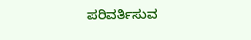ಪರಿವರ್ತಿಸುವ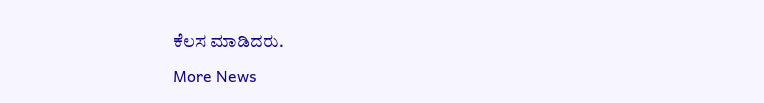ಕೆಲಸ ಮಾಡಿದರು.

More News